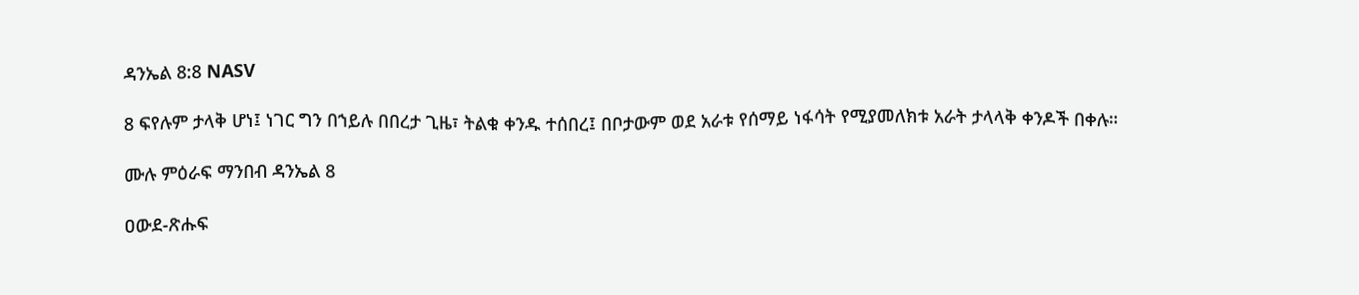ዳንኤል 8:8 NASV

8 ፍየሉም ታላቅ ሆነ፤ ነገር ግን በኀይሉ በበረታ ጊዜ፣ ትልቁ ቀንዱ ተሰበረ፤ በቦታውም ወደ አራቱ የሰማይ ነፋሳት የሚያመለክቱ አራት ታላላቅ ቀንዶች በቀሉ።

ሙሉ ምዕራፍ ማንበብ ዳንኤል 8

ዐውደ-ጽሑፍ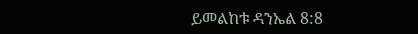ይመልከቱ ዳንኤል 8:8